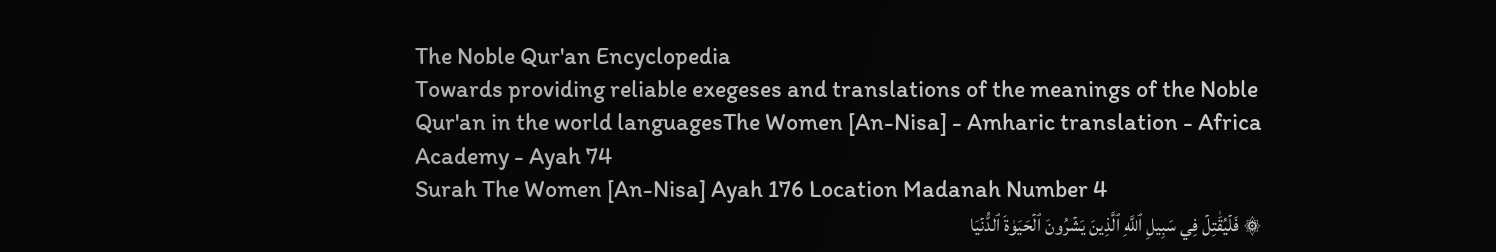The Noble Qur'an Encyclopedia
Towards providing reliable exegeses and translations of the meanings of the Noble Qur'an in the world languagesThe Women [An-Nisa] - Amharic translation - Africa Academy - Ayah 74
Surah The Women [An-Nisa] Ayah 176 Location Madanah Number 4
۞ فَلۡيُقَٰتِلۡ فِي سَبِيلِ ٱللَّهِ ٱلَّذِينَ يَشۡرُونَ ٱلۡحَيَوٰةَ ٱلدُّنۡيَا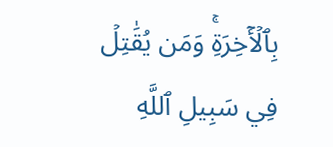بِٱلۡأٓخِرَةِۚ وَمَن يُقَٰتِلۡ فِي سَبِيلِ ٱللَّهِ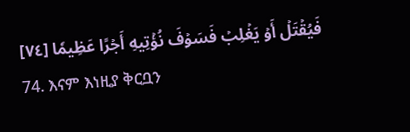فَيُقۡتَلۡ أَوۡ يَغۡلِبۡ فَسَوۡفَ نُؤۡتِيهِ أَجۡرًا عَظِيمٗا [٧٤]
74. እናም እነዚያ ቅርቧን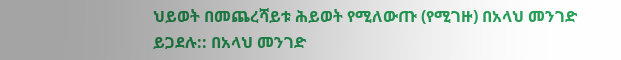ህይወት በመጨረሻይቱ ሕይወት የሚለውጡ (የሚገዙ) በአላህ መንገድ ይጋደሉ:: በአላህ መንገድ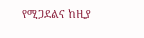የሚጋደልና ከዚያ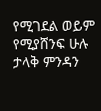የሚገደል ወይም የሚያሸንፍ ሁሉ ታላቅ ምንዳን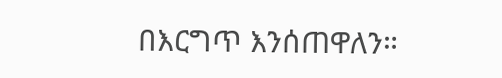በእርግጥ እንሰጠዋለን።